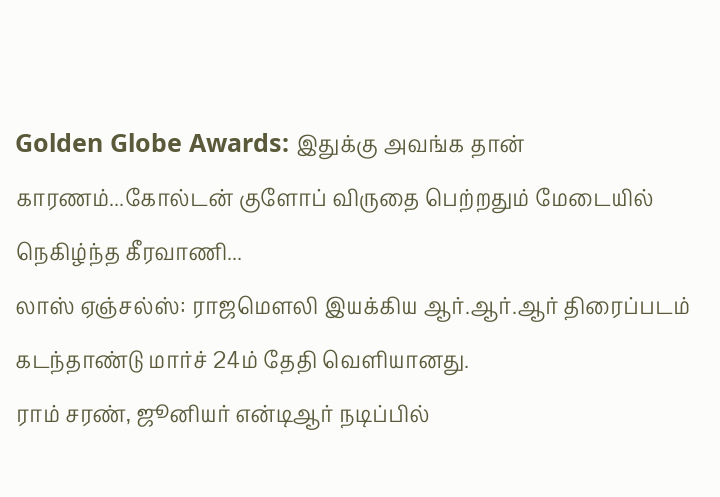Golden Globe Awards: இதுக்கு அவங்க தான் காரணம்...கோல்டன் குளோப் விருதை பெற்றதும் மேடையில் நெகிழ்ந்த கீரவாணி...
லாஸ் ஏஞ்சல்ஸ்: ராஜமெளலி இயக்கிய ஆர்.ஆர்.ஆர் திரைப்படம் கடந்தாண்டு மார்ச் 24ம் தேதி வெளியானது.
ராம் சரண், ஜூனியர் என்டிஆர் நடிப்பில்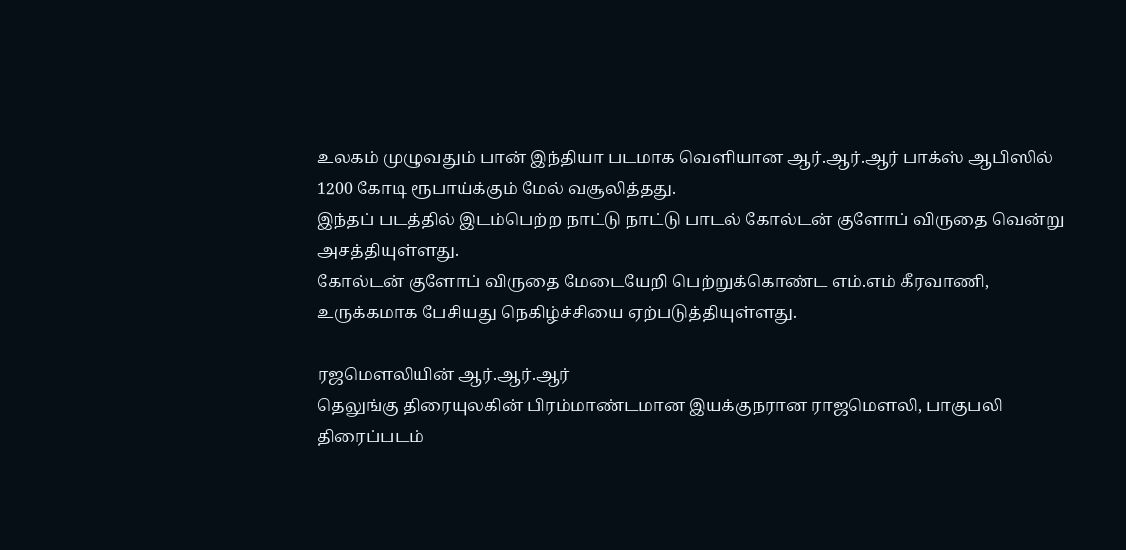உலகம் முழுவதும் பான் இந்தியா படமாக வெளியான ஆர்.ஆர்.ஆர் பாக்ஸ் ஆபிஸில் 1200 கோடி ரூபாய்க்கும் மேல் வசூலித்தது.
இந்தப் படத்தில் இடம்பெற்ற நாட்டு நாட்டு பாடல் கோல்டன் குளோப் விருதை வென்று அசத்தியுள்ளது.
கோல்டன் குளோப் விருதை மேடையேறி பெற்றுக்கொண்ட எம்.எம் கீரவாணி, உருக்கமாக பேசியது நெகிழ்ச்சியை ஏற்படுத்தியுள்ளது.

ரஜமெளலியின் ஆர்.ஆர்.ஆர்
தெலுங்கு திரையுலகின் பிரம்மாண்டமான இயக்குநரான ராஜமெளலி, பாகுபலி திரைப்படம்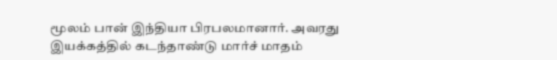மூலம் பான் இந்தியா பிரபலமானார். அவரது இயக்கத்தில் கடந்தாண்டு மார்ச் மாதம்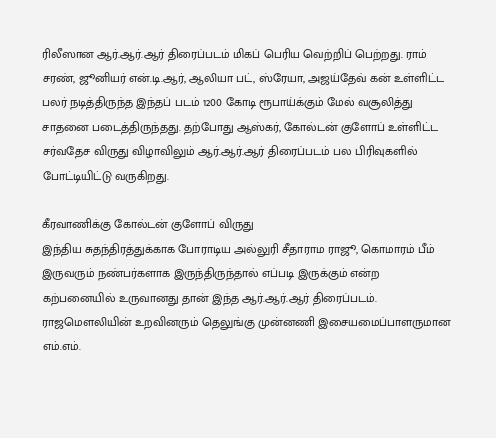ரிலீஸான ஆர்.ஆர்.ஆர் திரைப்படம் மிகப் பெரிய வெற்றிப் பெற்றது. ராம் சரண், ஜூனியர் என்.டி.ஆர், ஆலியா பட், ஸ்ரேயா, அஜய்தேவ் கன் உள்ளிட்ட பலர் நடித்திருந்த இந்தப் படம் 1200 கோடி ரூபாய்க்கும் மேல் வசூலித்து சாதனை படைத்திருந்தது. தற்போது ஆஸ்கர், கோல்டன் குளோப் உள்ளிட்ட சர்வதேச விருது விழாவிலும் ஆர்.ஆர்.ஆர் திரைப்படம் பல பிரிவுகளில் போட்டியிட்டு வருகிறது.

கீரவாணிக்கு கோல்டன் குளோப் விருது
இந்திய சுதந்திரத்துக்காக போராடிய அல்லுரி சீதாராம ராஜூ, கொமாரம் பீம் இருவரும் நண்பர்களாக இருந்திருந்தால் எப்படி இருக்கும் என்ற கற்பனையில் உருவானது தான் இந்த ஆர்.ஆர்.ஆர் திரைப்படம். ராஜமெளலியின் உறவினரும் தெலுங்கு முன்னணி இசையமைப்பாளருமான எம்.எம்.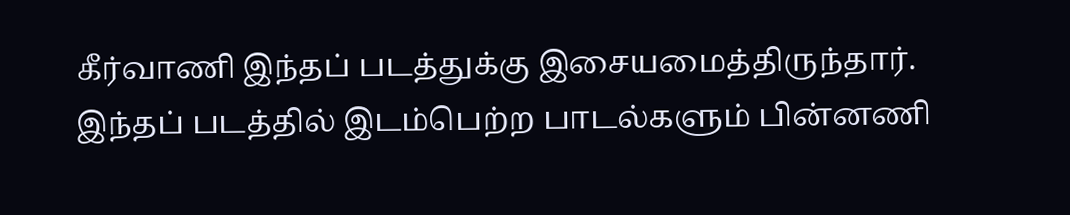கீர்வாணி இந்தப் படத்துக்கு இசையமைத்திருந்தார். இந்தப் படத்தில் இடம்பெற்ற பாடல்களும் பின்னணி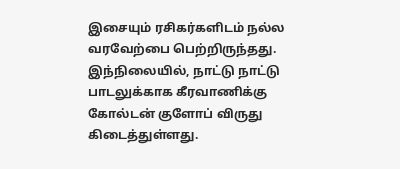இசையும் ரசிகர்களிடம் நல்ல வரவேற்பை பெற்றிருந்தது. இந்நிலையில், நாட்டு நாட்டு பாடலுக்காக கீரவாணிக்கு கோல்டன் குளோப் விருது கிடைத்துள்ளது.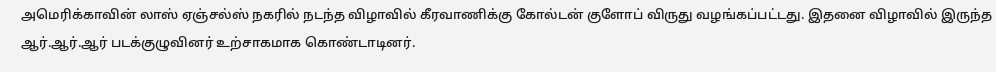அமெரிக்காவின் லாஸ் ஏஞ்சல்ஸ் நகரில் நடந்த விழாவில் கீரவாணிக்கு கோல்டன் குளோப் விருது வழங்கப்பட்டது. இதனை விழாவில் இருந்த ஆர்.ஆர்.ஆர் படக்குழுவினர் உற்சாகமாக கொண்டாடினர்.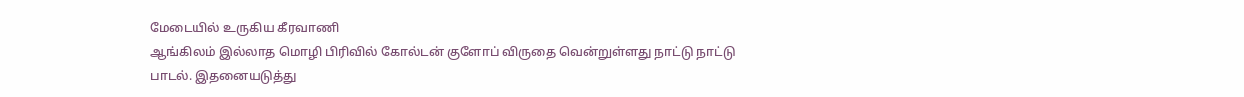மேடையில் உருகிய கீரவாணி
ஆங்கிலம் இல்லாத மொழி பிரிவில் கோல்டன் குளோப் விருதை வென்றுள்ளது நாட்டு நாட்டு பாடல். இதனையடுத்து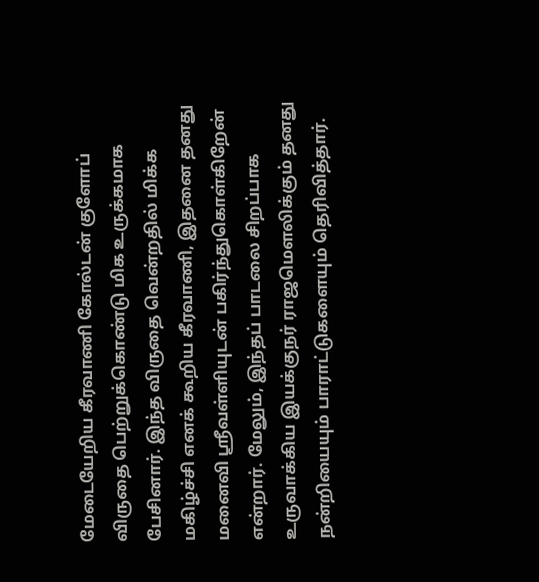மேடையேறிய கீரவாணி கோல்டன் குளோப் விருதை பெற்றுக்கொண்டு மிக உருக்கமாக பேசினார். இந்த விருதை வென்றதில் மிக்க மகிழ்ச்சி எனக் கூறிய கீரவாணி, இதனை தனது மனைவி ஸ்ரீவள்ளியுடன் பகிர்ந்துகொள்கிறேன் என்றார். மேலும், இந்தப் பாடலை சிறப்பாக உருவாக்கிய இயக்குநர் ராஜமெளலிக்கும் தனது நன்றியையும் பாராட்டுகளையும் தெரிவித்தார்.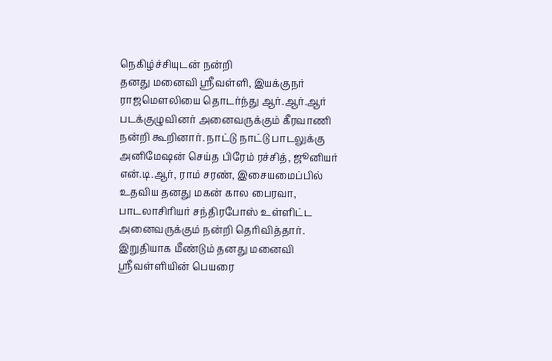நெகிழ்ச்சியுடன் நன்றி
தனது மனைவி ஸ்ரீவள்ளி, இயக்குநர் ராஜமெளலியை தொடர்ந்து ஆர்.ஆர்.ஆர் படக்குழுவினர் அனைவருக்கும் கீரவாணி நன்றி கூறினார். நாட்டு நாட்டு பாடலுக்கு அனிமேஷன் செய்த பிரேம் ரச்சித், ஜூனியர் என்.டி.ஆர், ராம் சரண், இசையமைப்பில் உதவிய தனது மகன் கால பைரவா, பாடலாசிரியர் சந்திரபோஸ் உள்ளிட்ட அனைவருக்கும் நன்றி தெரிவித்தார். இறுதியாக மீண்டும் தனது மனைவி ஸ்ரீவள்ளியின் பெயரை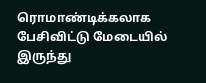ரொமாண்டிக்கலாக பேசிவிட்டு மேடையில் இருந்து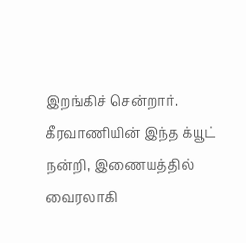இறங்கிச் சென்றார். கீரவாணியின் இந்த க்யூட் நன்றி, இணையத்தில் வைரலாகி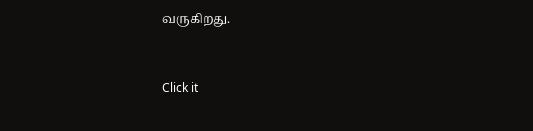வருகிறது.


Click it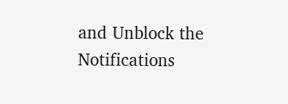and Unblock the Notifications